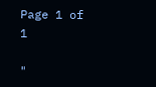Page 1 of 1

"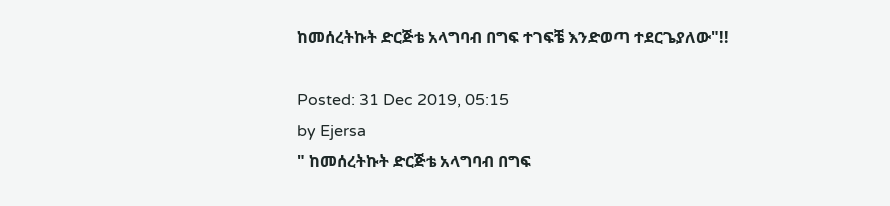ከመሰረትኩት ድርጅቴ አላግባብ በግፍ ተገፍቼ እንድወጣ ተደርጌያለው"!!

Posted: 31 Dec 2019, 05:15
by Ejersa
" ከመሰረትኩት ድርጅቴ አላግባብ በግፍ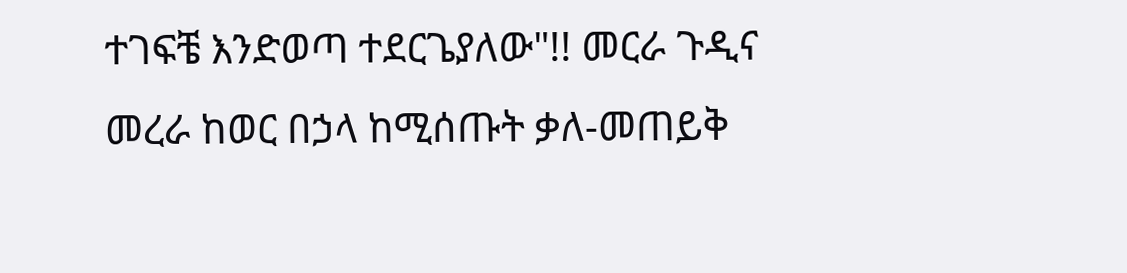ተገፍቼ እንድወጣ ተደርጌያለው"!! መርራ ጉዲና
መረራ ከወር በኃላ ከሚሰጡት ቃለ-መጠይቅ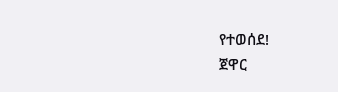የተወሰደ!
ጀዋር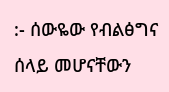:- ሰውዬው የብልፅግና ሰላይ መሆናቸውን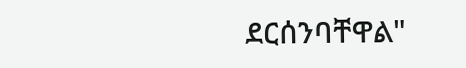ደርሰንባቸዋል"